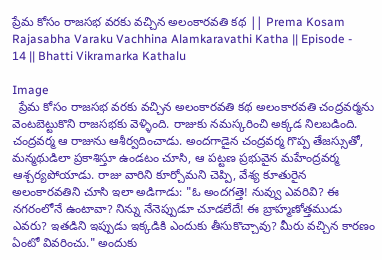ప్రేమ కోసం రాజసభ వరకు వచ్చిన అలంకారవతి కథ || Prema Kosam Rajasabha Varaku Vachhina Alamkaravathi Katha || Episode - 14 || Bhatti Vikramarka Kathalu

Image
  ప్రేమ కోసం రాజసభ వరకు వచ్చిన అలంకారవతి కథ అలంకారవతి చంద్రవర్మను వెంటబెట్టుకొని రాజసభకు వెళ్ళింది. రాజుకు నమస్కరించి అక్కడ నిలబడింది. చంద్రవర్మ ఆ రాజును ఆశీర్వదించాడు. అందగాడైన చంద్రవర్మ గొప్ప తేజస్సుతో, మన్మథుడిలా ప్రకాశిస్తూ ఉండటం చూసి, ఆ పట్టణ ప్రభువైన మహేంద్రవర్మ ఆశ్చర్యపోయాడు. రాజు వారిని కూర్చోమని చెప్పి, వేశ్య కూతురైన అలంకారవతిని చూసి ఇలా అడిగాడు: "ఓ అందగత్తె! నువ్వు ఎవరివి? ఈ నగరంలోనే ఉంటావా? నిన్ను నేనెప్పుడూ చూడలేదే! ఈ బ్రాహ్మణోత్తముడు ఎవరు? ఇతడిని ఇప్పుడు ఇక్కడికి ఎందుకు తీసుకొచ్చావు? మీరు వచ్చిన కారణం ఏంటో వివరించు." అందుకు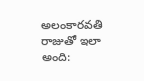అలంకారవతి రాజుతో ఇలా అంది: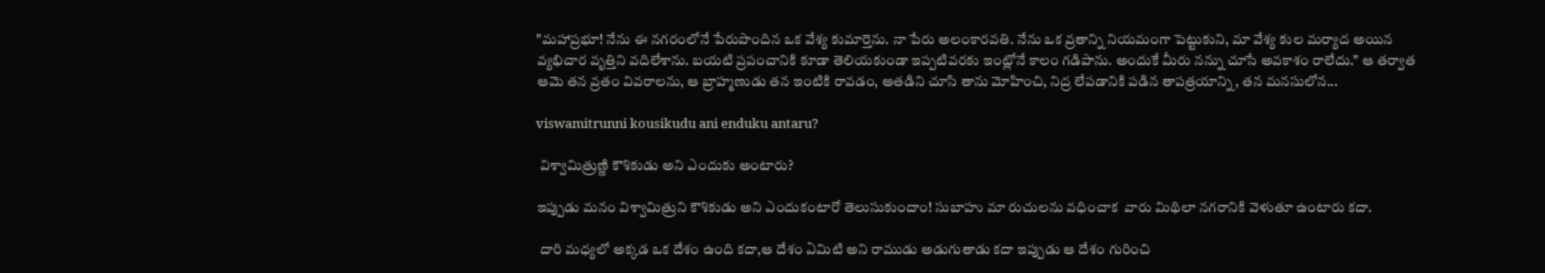"మహాప్రభూ! నేను ఈ నగరంలోనే పేరుపొందిన ఒక వేశ్య కుమార్తెను. నా పేరు అలంకారవతి. నేను ఒక వ్రతాన్ని నియమంగా పెట్టుకుని, మా వేశ్య కుల మర్యాద అయిన వ్యభిచార వృత్తిని వదిలేశాను. బయటి ప్రపంచానికి కూడా తెలియకుండా ఇప్పటివరకు ఇంట్లోనే కాలం గడిపాను. అందుకే మీరు నన్ను చూసే అవకాశం రాలేదు." ఆ తర్వాత ఆమె తన వ్రతం వివరాలను, ఆ బ్రాహ్మణుడు తన ఇంటికి రావడం, అతడిని చూసి తాను మోహించి, నిద్ర లేపడానికి పడిన తాపత్రయాన్ని, తన మనసులోన...

viswamitrunni kousikudu ani enduku antaru?

 విశ్వామిత్రుణ్ణి కౌశికుడు అని ఎందుకు అంటారు?

ఇప్పుడు మనం విశ్వామిత్రుని కౌశికుడు అని ఎందుకంటారో తెలుసుకుందాం! సుబాహు మా రుచులను వధించాక  వారు మిథిలా నగరానికి వెళుతూ ఉంటారు కదా.

 దారి మధ్యలో అక్కడ ఒక దేశం ఉంది కదా,ఆ దేశం ఏమిటి అని రాముడు అడుగుతాడు కదా ఇప్పుడు ఆ దేశం గురించి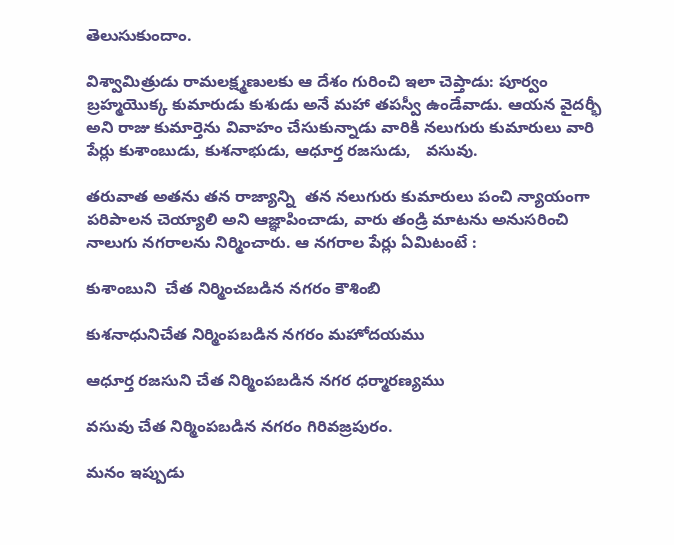తెలుసుకుందాం.

విశ్వామిత్రుడు రామలక్ష్మణులకు ఆ దేశం గురించి ఇలా చెప్తాడు: పూర్వం బ్రహ్మయొక్క కుమారుడు కుశుడు అనే మహా తపస్వీ ఉండేవాడు. ఆయన వైదర్భీ అని రాజు కుమార్తెను వివాహం చేసుకున్నాడు వారికి నలుగురు కుమారులు వారి పేర్లు కుశాంబుడు, కుశనాభుడు, ఆధూర్త రజసుడు,   వసువు.

తరువాత అతను తన రాజ్యాన్ని  తన నలుగురు కుమారులు పంచి న్యాయంగా పరిపాలన చెయ్యాలి అని ఆజ్ఞాపించాడు, వారు తండ్రి మాటను అనుసరించి నాలుగు నగరాలను నిర్మించారు. ఆ నగరాల పేర్లు ఏమిటంటే :

కుశాంబుని  చేత నిర్మించబడిన నగరం కౌశింబి

కుశనాధునిచేత నిర్మింపబడిన నగరం మహోదయము

ఆధూర్త రజసుని చేత నిర్మింపబడిన నగర ధర్మారణ్యము

వసువు చేత నిర్మింపబడిన నగరం గిరివజ్రపురం.

మనం ఇప్పుడు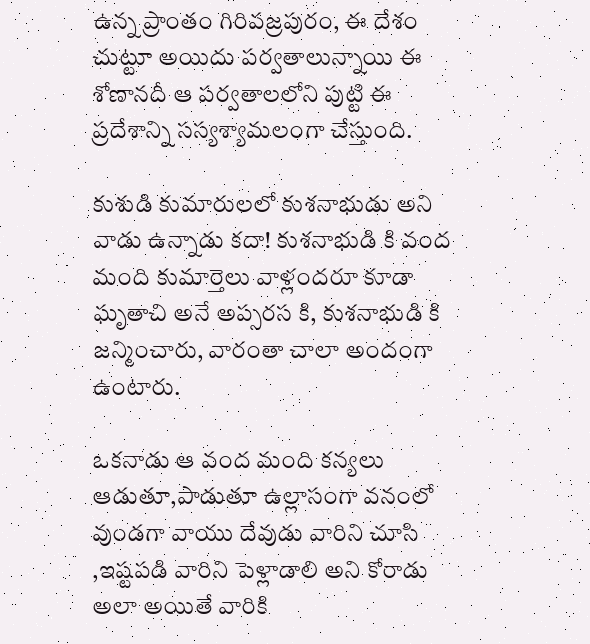ఉన్న ప్రాంతం గిరివజ్రపురం, ఈ దేశం చుట్టూ అయిదు పర్వతాలున్నాయి ఈ శోణానదీ ఆ పర్వతాలలోని పుట్టి ఈ ప్రదేశాన్ని సస్యశ్యామలంగా చేస్తుంది.

కుశుడి కుమారులలో కుశనాభుడు అని వాడు ఉన్నాడు కదా! కుశనాభుడి కి వంద మంది కుమార్తెలు వాళ్లందరూ కూడా ఘృతాచి అనే అప్సరస కి, కుశనాభుడి కి జన్మించారు, వారంతా చాలా అందంగా ఉంటారు.

ఒకనాడు ఆ వంద మంది కన్యలు ఆడుతూ,పాడుతూ ఉల్లాసంగా వనంలో వుండగా వాయు దేవుడు వారిని చూసి ,ఇష్టపడి వారిని పెళ్లాడాలి అని కోరాడు అలా అయితే వారికి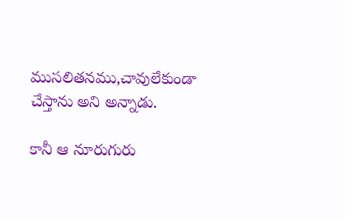ముసలితనము,చావులేకుండా చేస్తాను అని అన్నాడు.

కానీ ఆ నూరుగురు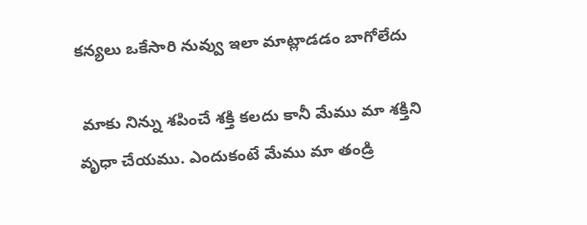కన్యలు ఒకేసారి నువ్వు ఇలా మాట్లాడడం బాగోలేదు

 మాకు నిన్ను శపించే శక్తి కలదు కానీ మేము మా శక్తిని వృధా చేయము. ఎందుకంటే మేము మా తండ్రి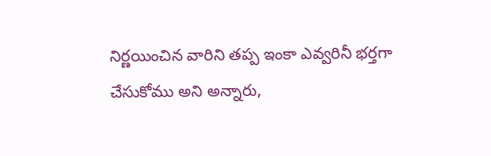నిర్ణయించిన వారిని తప్ప ఇంకా ఎవ్వరినీ భర్తగా చేసుకోము అని అన్నారు,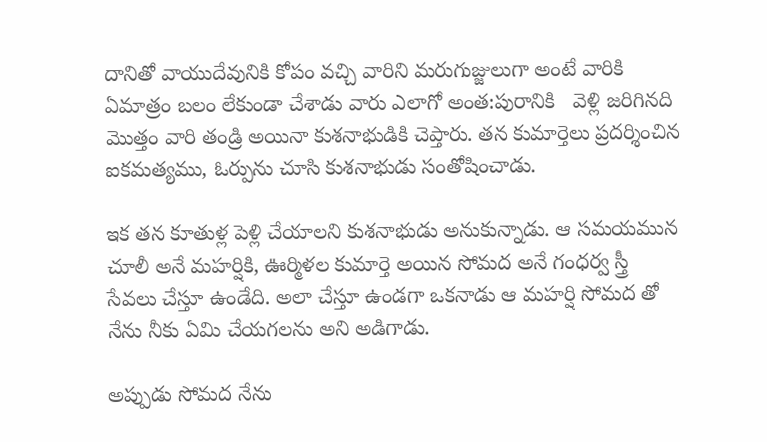దానితో వాయుదేవునికి కోపం వచ్చి వారిని మరుగుజ్జులుగా అంటే వారికి ఏమాత్రం బలం లేకుండా చేశాడు వారు ఎలాగో అంత:పురానికి   వెళ్లి జరిగినది మొత్తం వారి తండ్రి అయినా కుశనాభుడికి చెప్తారు. తన కుమార్తెలు ప్రదర్శించిన  ఐకమత్యము, ఓర్పును చూసి కుశనాభుడు సంతోషించాడు.

ఇక తన కూతుళ్ల పెళ్లి చేయాలని కుశనాభుడు అనుకున్నాడు. ఆ సమయమున చూలీ అనే మహర్షికి, ఊర్మిళల కుమార్తె అయిన సోమద అనే గంధర్వ స్త్రీ సేవలు చేస్తూ ఉండేది. అలా చేస్తూ ఉండగా ఒకనాడు ఆ మహర్షి సోమద తో నేను నీకు ఏమి చేయగలను అని అడిగాడు.

అప్పుడు సోమద నేను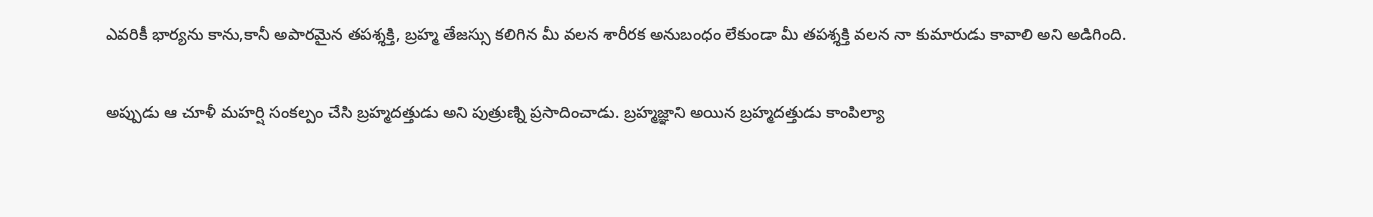ఎవరికీ భార్యను కాను,కానీ అపారమైన తపశ్శక్తి, బ్రహ్మ తేజస్సు కలిగిన మీ వలన శారీరక అనుబంధం లేకుండా మీ తపశ్శక్తి వలన నా కుమారుడు కావాలి అని అడిగింది.

అప్పుడు ఆ చూళీ మహర్షి సంకల్పం చేసి బ్రహ్మదత్తుడు అని పుత్రుణ్ని ప్రసాదించాడు. బ్రహ్మజ్ఞాని అయిన బ్రహ్మదత్తుడు కాంపిల్యా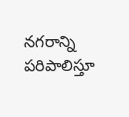నగరాన్ని పరిపాలిస్తూ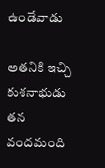ఉండేవాడు

అతనికి ఇచ్చి కుశనాభుడు తన వందమంది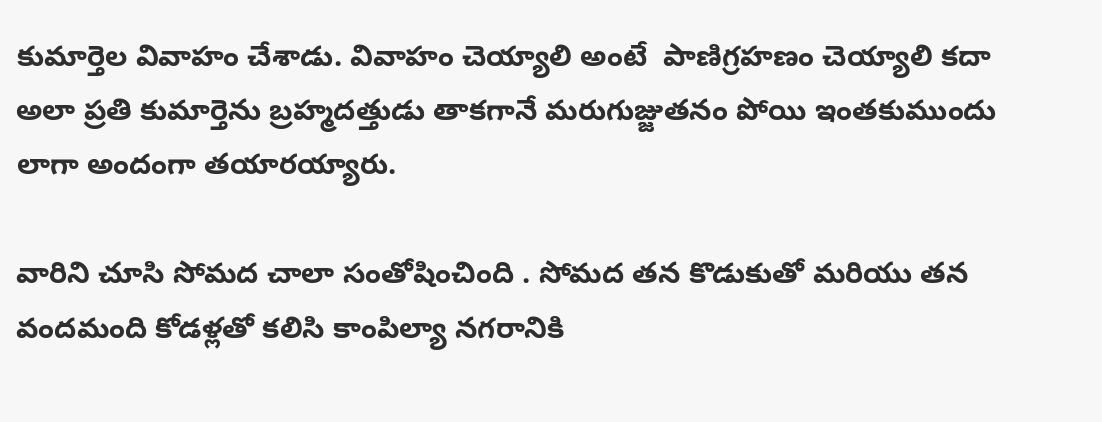కుమార్తెల వివాహం చేశాడు. వివాహం చెయ్యాలి అంటే  పాణిగ్రహణం చెయ్యాలి కదా అలా ప్రతి కుమార్తెను బ్రహ్మదత్తుడు తాకగానే మరుగుజ్జుతనం పోయి ఇంతకుముందు లాగా అందంగా తయారయ్యారు.

వారిని చూసి సోమద చాలా సంతోషించింది . సోమద తన కొడుకుతో మరియు తన వందమంది కోడళ్లతో కలిసి కాంపిల్యా నగరానికి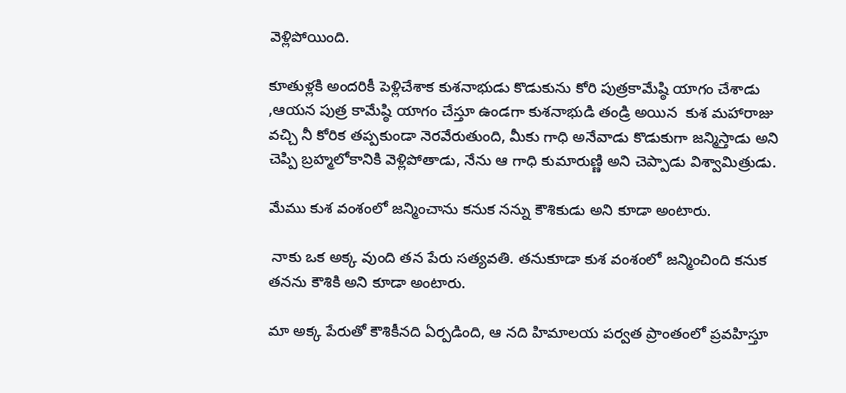వెళ్లిపోయింది.

కూతుళ్లకి అందరికీ పెళ్లిచేశాక కుశనాభుడు కొడుకును కోరి పుత్రకామేష్ఠి యాగం చేశాడు ,ఆయన పుత్ర కామేష్ఠి యాగం చేస్తూ ఉండగా కుశనాభుడి తండ్రి అయిన  కుశ మహారాజు వచ్చి నీ కోరిక తప్పకుండా నెరవేరుతుంది, మీకు గాధి అనేవాడు కొడుకుగా జన్మిస్తాడు అని చెప్పి బ్రహ్మలోకానికి వెళ్లిపోతాడు, నేను ఆ గాధి కుమారుణ్ణి అని చెప్పాడు విశ్వామిత్రుడు.

మేము కుశ వంశంలో జన్మించాను కనుక నన్ను కౌశికుడు అని కూడా అంటారు.

 నాకు ఒక అక్క వుంది తన పేరు సత్యవతి. తనుకూడా కుశ వంశంలో జన్మించింది కనుక  తనను కౌశికి అని కూడా అంటారు.

మా అక్క పేరుతో కౌశికీనది ఏర్పడింది, ఆ నది హిమాలయ పర్వత ప్రాంతంలో ప్రవహిస్తూ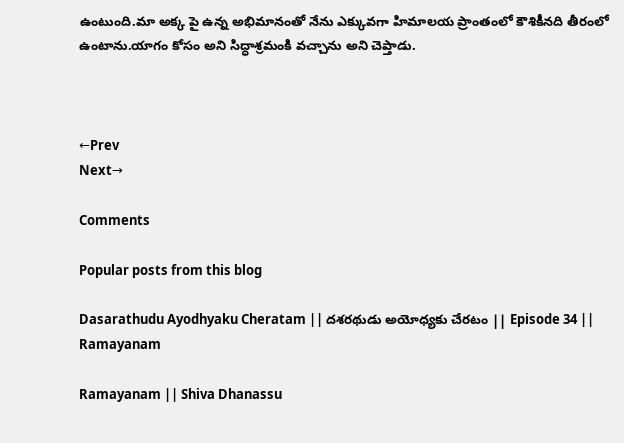ఉంటుంది.మా అక్క పై ఉన్న అభిమానంతో నేను ఎక్కువగా హిమాలయ ప్రాంతంలో కౌశికీనది తీరంలో ఉంటాను.యాగం కోసం అని సిద్ధాశ్రమంకి వచ్చాను అని చెప్తాడు.



←Prev                                                                                                                                                                                                                                                                                                                                                                                                                                                                                                Next→

Comments

Popular posts from this blog

Dasarathudu Ayodhyaku Cheratam || దశరథుడు అయోధ్యకు చేరటం || Episode 34 || Ramayanam

Ramayanam || Shiva Dhanassu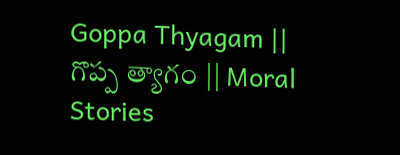Goppa Thyagam || గొప్ప త్యాగం || Moral Stories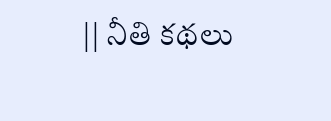|| నీతి కథలు